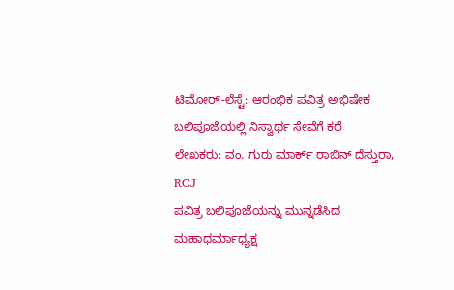ಟಿಮೋರ್-ಲೆಸ್ಟೆ: ಆರಂಭಿಕ ಪವಿತ್ರ ಅಭಿಷೇಕ ಬಲಿಪೂಜೆಯಲ್ಲಿ ನಿಸ್ವಾರ್ಥ ಸೇವೆಗೆ ಕರೆ
ಲೇಖಕರು: ವಂ. ಗುರು ಮಾರ್ಕ್ ರಾಬಿನ್ ದೆಸ್ತುರಾ, RCJ
ಪವಿತ್ರ ಬಲಿಪೂಜೆಯನ್ನು ಮುನ್ನಡೆಸಿದ ಮಹಾಧರ್ಮಾಧ್ಯಕ್ಷ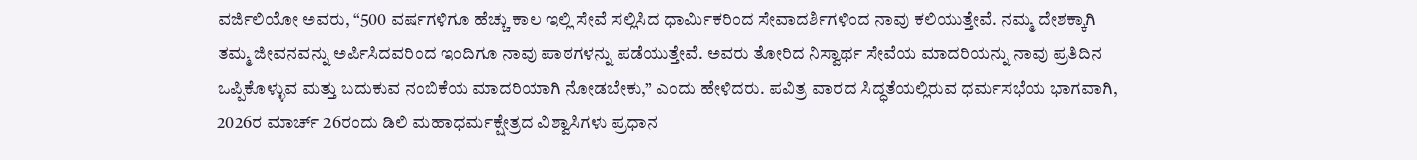ವರ್ಜಿಲಿಯೋ ಅವರು, “500 ವರ್ಷಗಳಿಗೂ ಹೆಚ್ಚು ಕಾಲ ಇಲ್ಲಿ ಸೇವೆ ಸಲ್ಲಿಸಿದ ಧಾರ್ಮಿಕರಿಂದ ಸೇವಾದರ್ಶಿಗಳಿಂದ ನಾವು ಕಲಿಯುತ್ತೇವೆ. ನಮ್ಮ ದೇಶಕ್ಕಾಗಿ ತಮ್ಮ ಜೀವನವನ್ನು ಅರ್ಪಿಸಿದವರಿಂದ ಇಂದಿಗೂ ನಾವು ಪಾಠಗಳನ್ನು ಪಡೆಯುತ್ತೇವೆ. ಅವರು ತೋರಿದ ನಿಸ್ವಾರ್ಥ ಸೇವೆಯ ಮಾದರಿಯನ್ನು ನಾವು ಪ್ರತಿದಿನ ಒಪ್ಪಿಕೊಳ್ಳುವ ಮತ್ತು ಬದುಕುವ ನಂಬಿಕೆಯ ಮಾದರಿಯಾಗಿ ನೋಡಬೇಕು,” ಎಂದು ಹೇಳಿದರು. ಪವಿತ್ರ ವಾರದ ಸಿದ್ಧತೆಯಲ್ಲಿರುವ ಧರ್ಮಸಭೆಯ ಭಾಗವಾಗಿ, 2026ರ ಮಾರ್ಚ್ 26ರಂದು ಡಿಲಿ ಮಹಾಧರ್ಮಕ್ಷೇತ್ರದ ವಿಶ್ವಾಸಿಗಳು ಪ್ರಧಾನ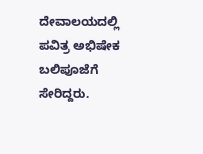ದೇವಾಲಯದಲ್ಲಿ ಪವಿತ್ರ ಅಭಿಷೇಕ ಬಲಿಪೂಜೆಗೆ ಸೇರಿದ್ದರು.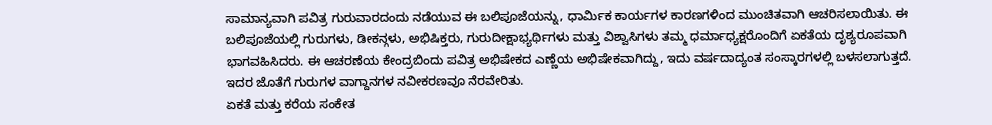ಸಾಮಾನ್ಯವಾಗಿ ಪವಿತ್ರ ಗುರುವಾರದಂದು ನಡೆಯುವ ಈ ಬಲಿಪೂಜೆಯನ್ನು, ಧಾರ್ಮಿಕ ಕಾರ್ಯಗಳ ಕಾರಣಗಳಿಂದ ಮುಂಚಿತವಾಗಿ ಆಚರಿಸಲಾಯಿತು. ಈ ಬಲಿಪೂಜೆಯಲ್ಲಿ ಗುರುಗಳು, ಡೀಕನ್ಗಳು, ಅಭಿಷಿಕ್ತರು, ಗುರುದೀಕ್ಷಾಭ್ಯರ್ಥಿಗಳು ಮತ್ತು ವಿಶ್ವಾಸಿಗಳು ತಮ್ಮ ಧರ್ಮಾಧ್ಯಕ್ಷರೊಂದಿಗೆ ಏಕತೆಯ ದೃಶ್ಯರೂಪವಾಗಿ ಭಾಗವಹಿಸಿದರು. ಈ ಆಚರಣೆಯ ಕೇಂದ್ರಬಿಂದು ಪವಿತ್ರ ಅಭಿಷೇಕದ ಎಣ್ಣೆಯ ಅಭಿಷೇಕವಾಗಿದ್ದು, ಇದು ವರ್ಷದಾದ್ಯಂತ ಸಂಸ್ಕಾರಗಳಲ್ಲಿ ಬಳಸಲಾಗುತ್ತದೆ. ಇದರ ಜೊತೆಗೆ ಗುರುಗಳ ವಾಗ್ದಾನಗಳ ನವೀಕರಣವೂ ನೆರವೇರಿತು.
ಏಕತೆ ಮತ್ತು ಕರೆಯ ಸಂಕೇತ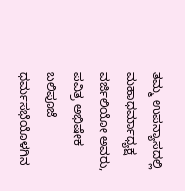ತಮ್ಮ ಉಪನ್ಯಾಸದಲ್ಲಿ ಮಹಾಧರ್ಮಾಧ್ಯಕ್ಷ ವರ್ಜಿಲಿಯೋ ಅವರು, ಪವಿತ್ರ ಅಭಿಷೇಕ ಬಲಿಪೂಜೆ ಧರ್ಮಸಭೆಯೊಳಗಿನ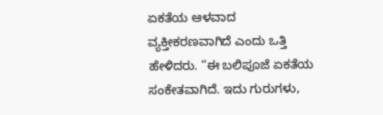ಏಕತೆಯ ಆಳವಾದ ವ್ಯಕ್ತೀಕರಣವಾಗಿದೆ ಎಂದು ಒತ್ತಿ ಹೇಳಿದರು. “ಈ ಬಲಿಪೂಜೆ ಏಕತೆಯ ಸಂಕೇತವಾಗಿದೆ. ಇದು ಗುರುಗಳು,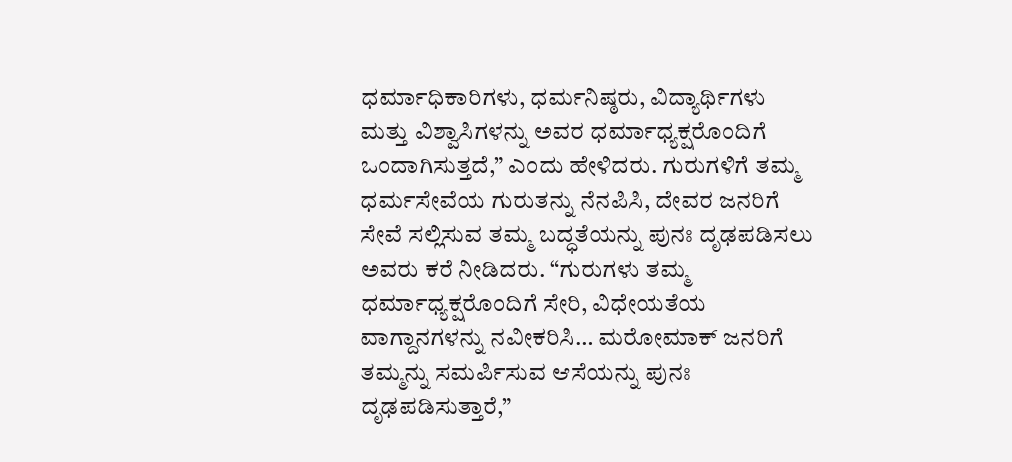ಧರ್ಮಾಧಿಕಾರಿಗಳು, ಧರ್ಮನಿಷ್ಠರು, ವಿದ್ಯಾರ್ಥಿಗಳು ಮತ್ತು ವಿಶ್ವಾಸಿಗಳನ್ನು ಅವರ ಧರ್ಮಾಧ್ಯಕ್ಷರೊಂದಿಗೆ ಒಂದಾಗಿಸುತ್ತದೆ,” ಎಂದು ಹೇಳಿದರು. ಗುರುಗಳಿಗೆ ತಮ್ಮ ಧರ್ಮಸೇವೆಯ ಗುರುತನ್ನು ನೆನಪಿಸಿ, ದೇವರ ಜನರಿಗೆ ಸೇವೆ ಸಲ್ಲಿಸುವ ತಮ್ಮ ಬದ್ಧತೆಯನ್ನು ಪುನಃ ದೃಢಪಡಿಸಲು ಅವರು ಕರೆ ನೀಡಿದರು. “ಗುರುಗಳು ತಮ್ಮ ಧರ್ಮಾಧ್ಯಕ್ಷರೊಂದಿಗೆ ಸೇರಿ, ವಿಧೇಯತೆಯ ವಾಗ್ದಾನಗಳನ್ನು ನವೀಕರಿಸಿ… ಮರೋಮಾಕ್ ಜನರಿಗೆ ತಮ್ಮನ್ನು ಸಮರ್ಪಿಸುವ ಆಸೆಯನ್ನು ಪುನಃ ದೃಢಪಡಿಸುತ್ತಾರೆ,”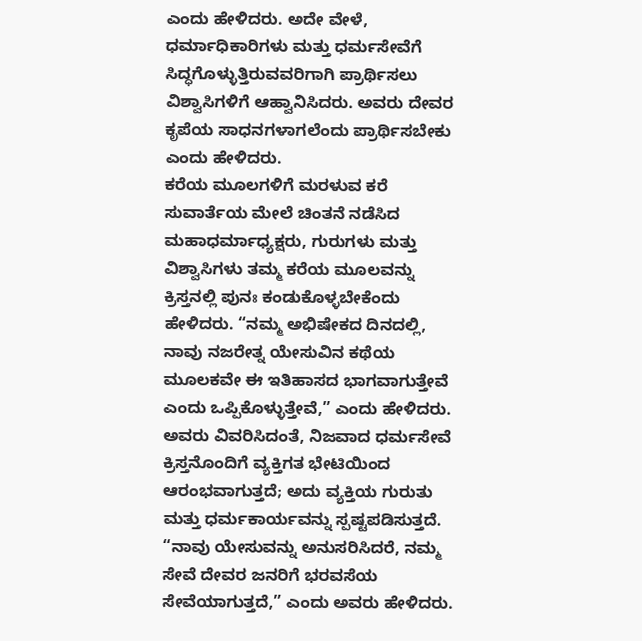ಎಂದು ಹೇಳಿದರು. ಅದೇ ವೇಳೆ, ಧರ್ಮಾಧಿಕಾರಿಗಳು ಮತ್ತು ಧರ್ಮಸೇವೆಗೆ ಸಿದ್ಧಗೊಳ್ಳುತ್ತಿರುವವರಿಗಾಗಿ ಪ್ರಾರ್ಥಿಸಲು ವಿಶ್ವಾಸಿಗಳಿಗೆ ಆಹ್ವಾನಿಸಿದರು. ಅವರು ದೇವರ ಕೃಪೆಯ ಸಾಧನಗಳಾಗಲೆಂದು ಪ್ರಾರ್ಥಿಸಬೇಕು ಎಂದು ಹೇಳಿದರು.
ಕರೆಯ ಮೂಲಗಳಿಗೆ ಮರಳುವ ಕರೆ
ಸುವಾರ್ತೆಯ ಮೇಲೆ ಚಿಂತನೆ ನಡೆಸಿದ ಮಹಾಧರ್ಮಾಧ್ಯಕ್ಷರು, ಗುರುಗಳು ಮತ್ತು ವಿಶ್ವಾಸಿಗಳು ತಮ್ಮ ಕರೆಯ ಮೂಲವನ್ನು ಕ್ರಿಸ್ತನಲ್ಲಿ ಪುನಃ ಕಂಡುಕೊಳ್ಳಬೇಕೆಂದು ಹೇಳಿದರು. “ನಮ್ಮ ಅಭಿಷೇಕದ ದಿನದಲ್ಲಿ, ನಾವು ನಜರೇತ್ನ ಯೇಸುವಿನ ಕಥೆಯ ಮೂಲಕವೇ ಈ ಇತಿಹಾಸದ ಭಾಗವಾಗುತ್ತೇವೆ ಎಂದು ಒಪ್ಪಿಕೊಳ್ಳುತ್ತೇವೆ,” ಎಂದು ಹೇಳಿದರು. ಅವರು ವಿವರಿಸಿದಂತೆ, ನಿಜವಾದ ಧರ್ಮಸೇವೆ ಕ್ರಿಸ್ತನೊಂದಿಗೆ ವ್ಯಕ್ತಿಗತ ಭೇಟಿಯಿಂದ ಆರಂಭವಾಗುತ್ತದೆ; ಅದು ವ್ಯಕ್ತಿಯ ಗುರುತು ಮತ್ತು ಧರ್ಮಕಾರ್ಯವನ್ನು ಸ್ಪಷ್ಟಪಡಿಸುತ್ತದೆ. “ನಾವು ಯೇಸುವನ್ನು ಅನುಸರಿಸಿದರೆ, ನಮ್ಮ ಸೇವೆ ದೇವರ ಜನರಿಗೆ ಭರವಸೆಯ ಸೇವೆಯಾಗುತ್ತದೆ,” ಎಂದು ಅವರು ಹೇಳಿದರು.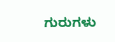ಗುರುಗಳು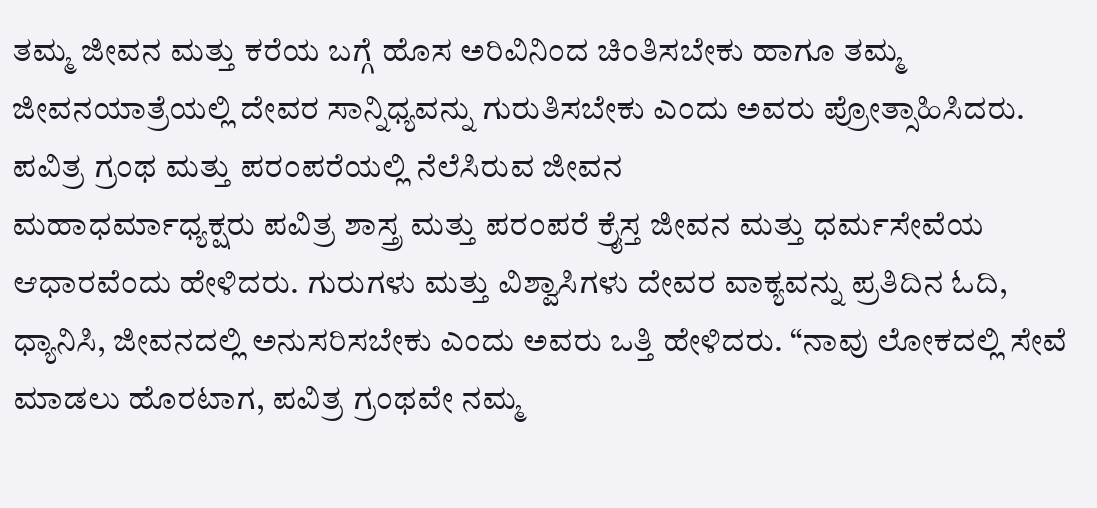ತಮ್ಮ ಜೀವನ ಮತ್ತು ಕರೆಯ ಬಗ್ಗೆ ಹೊಸ ಅರಿವಿನಿಂದ ಚಿಂತಿಸಬೇಕು ಹಾಗೂ ತಮ್ಮ ಜೀವನಯಾತ್ರೆಯಲ್ಲಿ ದೇವರ ಸಾನ್ನಿಧ್ಯವನ್ನು ಗುರುತಿಸಬೇಕು ಎಂದು ಅವರು ಪ್ರೋತ್ಸಾಹಿಸಿದರು.
ಪವಿತ್ರ ಗ್ರಂಥ ಮತ್ತು ಪರಂಪರೆಯಲ್ಲಿ ನೆಲೆಸಿರುವ ಜೀವನ
ಮಹಾಧರ್ಮಾಧ್ಯಕ್ಷರು ಪವಿತ್ರ ಶಾಸ್ತ್ರ ಮತ್ತು ಪರಂಪರೆ ಕ್ರೈಸ್ತ ಜೀವನ ಮತ್ತು ಧರ್ಮಸೇವೆಯ ಆಧಾರವೆಂದು ಹೇಳಿದರು. ಗುರುಗಳು ಮತ್ತು ವಿಶ್ವಾಸಿಗಳು ದೇವರ ವಾಕ್ಯವನ್ನು ಪ್ರತಿದಿನ ಓದಿ, ಧ್ಯಾನಿಸಿ, ಜೀವನದಲ್ಲಿ ಅನುಸರಿಸಬೇಕು ಎಂದು ಅವರು ಒತ್ತಿ ಹೇಳಿದರು. “ನಾವು ಲೋಕದಲ್ಲಿ ಸೇವೆ ಮಾಡಲು ಹೊರಟಾಗ, ಪವಿತ್ರ ಗ್ರಂಥವೇ ನಮ್ಮ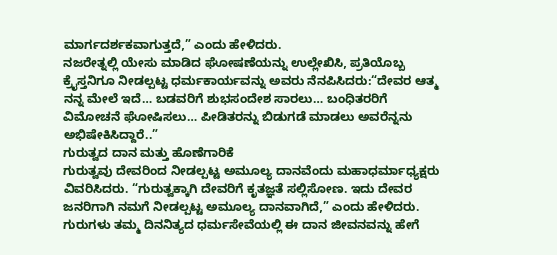ಮಾರ್ಗದರ್ಶಕವಾಗುತ್ತದೆ,” ಎಂದು ಹೇಳಿದರು.
ನಜರೇತ್ನಲ್ಲಿ ಯೇಸು ಮಾಡಿದ ಘೋಷಣೆಯನ್ನು ಉಲ್ಲೇಖಿಸಿ, ಪ್ರತಿಯೊಬ್ಬ ಕ್ರೈಸ್ತನಿಗೂ ನೀಡಲ್ಪಟ್ಟ ಧರ್ಮಕಾರ್ಯವನ್ನು ಅವರು ನೆನಪಿಸಿದರು:“ದೇವರ ಆತ್ಮ ನನ್ನ ಮೇಲೆ ಇದೆ… ಬಡವರಿಗೆ ಶುಭಸಂದೇಶ ಸಾರಲು… ಬಂಧಿತರರಿಗೆ ವಿಮೋಚನೆ ಘೋಷಿಸಲು… ಪೀಡಿತರನ್ನು ಬಿಡುಗಡೆ ಮಾಡಲು ಅವರೆನ್ನನು ಅಭಿಷೇಕಿಸಿದ್ದಾರೆ..”
ಗುರುತ್ವದ ದಾನ ಮತ್ತು ಹೊಣೆಗಾರಿಕೆ
ಗುರುತ್ವವು ದೇವರಿಂದ ನೀಡಲ್ಪಟ್ಟ ಅಮೂಲ್ಯ ದಾನವೆಂದು ಮಹಾಧರ್ಮಾಧ್ಯಕ್ಷರು ವಿವರಿಸಿದರು. “ಗುರುತ್ವಕ್ಕಾಗಿ ದೇವರಿಗೆ ಕೃತಜ್ಞತೆ ಸಲ್ಲಿಸೋಣ. ಇದು ದೇವರ ಜನರಿಗಾಗಿ ನಮಗೆ ನೀಡಲ್ಪಟ್ಟ ಅಮೂಲ್ಯ ದಾನವಾಗಿದೆ,” ಎಂದು ಹೇಳಿದರು. ಗುರುಗಳು ತಮ್ಮ ದಿನನಿತ್ಯದ ಧರ್ಮಸೇವೆಯಲ್ಲಿ ಈ ದಾನ ಜೀವನವನ್ನು ಹೇಗೆ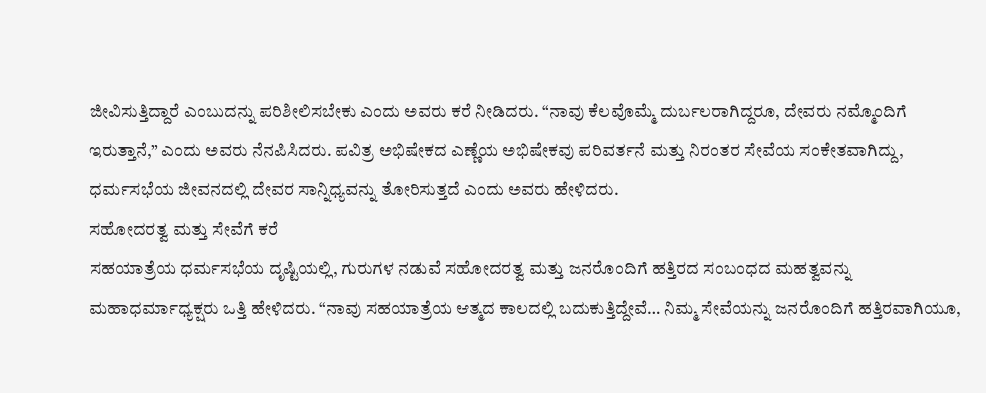ಜೀವಿಸುತ್ತಿದ್ದಾರೆ ಎಂಬುದನ್ನು ಪರಿಶೀಲಿಸಬೇಕು ಎಂದು ಅವರು ಕರೆ ನೀಡಿದರು. “ನಾವು ಕೆಲವೊಮ್ಮೆ ದುರ್ಬಲರಾಗಿದ್ದರೂ, ದೇವರು ನಮ್ಮೊಂದಿಗೆ ಇರುತ್ತಾನೆ,” ಎಂದು ಅವರು ನೆನಪಿಸಿದರು. ಪವಿತ್ರ ಅಭಿಷೇಕದ ಎಣ್ಣೆಯ ಅಭಿಷೇಕವು ಪರಿವರ್ತನೆ ಮತ್ತು ನಿರಂತರ ಸೇವೆಯ ಸಂಕೇತವಾಗಿದ್ದು, ಧರ್ಮಸಭೆಯ ಜೀವನದಲ್ಲಿ ದೇವರ ಸಾನ್ನಿಧ್ಯವನ್ನು ತೋರಿಸುತ್ತದೆ ಎಂದು ಅವರು ಹೇಳಿದರು.
ಸಹೋದರತ್ವ ಮತ್ತು ಸೇವೆಗೆ ಕರೆ
ಸಹಯಾತ್ರೆಯ ಧರ್ಮಸಭೆಯ ದೃಷ್ಟಿಯಲ್ಲಿ, ಗುರುಗಳ ನಡುವೆ ಸಹೋದರತ್ವ ಮತ್ತು ಜನರೊಂದಿಗೆ ಹತ್ತಿರದ ಸಂಬಂಧದ ಮಹತ್ವವನ್ನು ಮಹಾಧರ್ಮಾಧ್ಯಕ್ಷರು ಒತ್ತಿ ಹೇಳಿದರು. “ನಾವು ಸಹಯಾತ್ರೆಯ ಆತ್ಮದ ಕಾಲದಲ್ಲಿ ಬದುಕುತ್ತಿದ್ದೇವೆ… ನಿಮ್ಮ ಸೇವೆಯನ್ನು ಜನರೊಂದಿಗೆ ಹತ್ತಿರವಾಗಿಯೂ,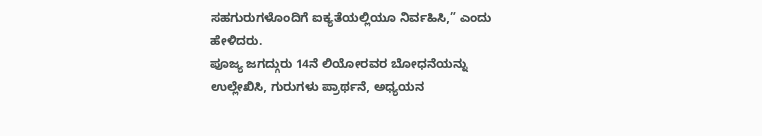ಸಹಗುರುಗಳೊಂದಿಗೆ ಐಕ್ಯತೆಯಲ್ಲಿಯೂ ನಿರ್ವಹಿಸಿ,” ಎಂದು ಹೇಳಿದರು.
ಪೂಜ್ಯ ಜಗದ್ಗುರು 14ನೆ ಲಿಯೋರವರ ಬೋಧನೆಯನ್ನು ಉಲ್ಲೇಖಿಸಿ, ಗುರುಗಳು ಪ್ರಾರ್ಥನೆ, ಅಧ್ಯಯನ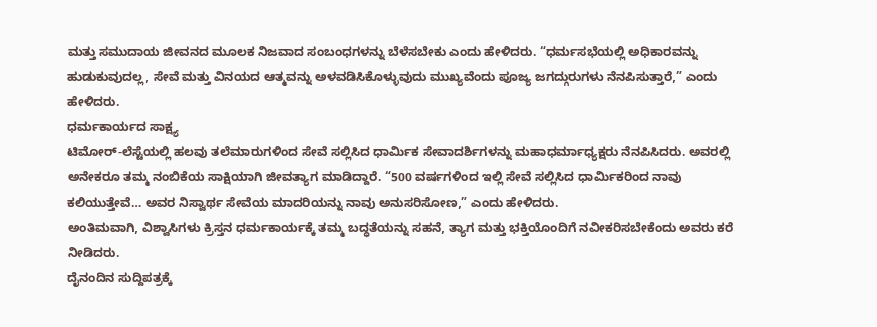ಮತ್ತು ಸಮುದಾಯ ಜೀವನದ ಮೂಲಕ ನಿಜವಾದ ಸಂಬಂಧಗಳನ್ನು ಬೆಳೆಸಬೇಕು ಎಂದು ಹೇಳಿದರು. “ಧರ್ಮಸಭೆಯಲ್ಲಿ ಅಧಿಕಾರವನ್ನು ಹುಡುಕುವುದಲ್ಲ, ಸೇವೆ ಮತ್ತು ವಿನಯದ ಆತ್ಮವನ್ನು ಅಳವಡಿಸಿಕೊಳ್ಳುವುದು ಮುಖ್ಯವೆಂದು ಪೂಜ್ಯ ಜಗದ್ಗುರುಗಳು ನೆನಪಿಸುತ್ತಾರೆ,” ಎಂದು ಹೇಳಿದರು.
ಧರ್ಮಕಾರ್ಯದ ಸಾಕ್ಷ್ಯ
ಟಿಮೋರ್-ಲೆಸ್ಟೆಯಲ್ಲಿ ಹಲವು ತಲೆಮಾರುಗಳಿಂದ ಸೇವೆ ಸಲ್ಲಿಸಿದ ಧಾರ್ಮಿಕ ಸೇವಾದರ್ಶಿಗಳನ್ನು ಮಹಾಧರ್ಮಾಧ್ಯಕ್ಷರು ನೆನಪಿಸಿದರು. ಅವರಲ್ಲಿ ಅನೇಕರೂ ತಮ್ಮ ನಂಬಿಕೆಯ ಸಾಕ್ಷಿಯಾಗಿ ಜೀವತ್ಯಾಗ ಮಾಡಿದ್ದಾರೆ. “500 ವರ್ಷಗಳಿಂದ ಇಲ್ಲಿ ಸೇವೆ ಸಲ್ಲಿಸಿದ ಧಾರ್ಮಿಕರಿಂದ ನಾವು ಕಲಿಯುತ್ತೇವೆ… ಅವರ ನಿಸ್ವಾರ್ಥ ಸೇವೆಯ ಮಾದರಿಯನ್ನು ನಾವು ಅನುಸರಿಸೋಣ,” ಎಂದು ಹೇಳಿದರು.
ಅಂತಿಮವಾಗಿ, ವಿಶ್ವಾಸಿಗಳು ಕ್ರಿಸ್ತನ ಧರ್ಮಕಾರ್ಯಕ್ಕೆ ತಮ್ಮ ಬದ್ಧತೆಯನ್ನು ಸಹನೆ, ತ್ಯಾಗ ಮತ್ತು ಭಕ್ತಿಯೊಂದಿಗೆ ನವೀಕರಿಸಬೇಕೆಂದು ಅವರು ಕರೆ ನೀಡಿದರು.
ದೈನಂದಿನ ಸುದ್ದಿಪತ್ರಕ್ಕೆ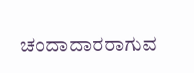ಚಂದಾದಾರರಾಗುವ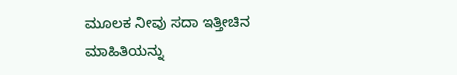ಮೂಲಕ ನೀವು ಸದಾ ಇತ್ತೀಚಿನ ಮಾಹಿತಿಯನ್ನು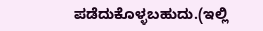ಪಡೆದುಕೊಳ್ಳಬಹುದು.(ಇಲ್ಲಿ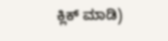ಕ್ಲಿಕ್ ಮಾಡಿ)